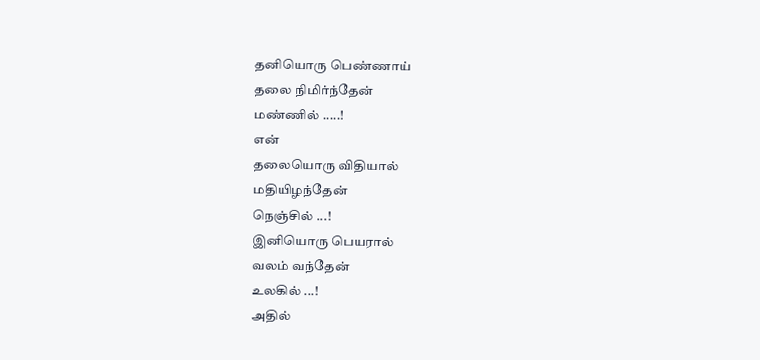தனியொரு பெண்ணாய்
தலை நிமிர்ந்தேன்
மண்ணில் .....!
என்
தலையொரு விதியால்
மதியிழந்தேன்
நெஞ்சில் ...!
இனியொரு பெயரால்
வலம் வந்தேன்
உலகில் ...!
அதில்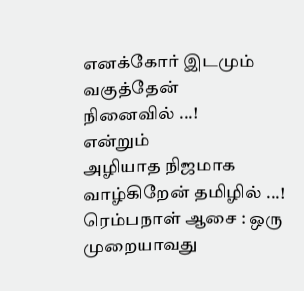எனக்கோர் இடமும்
வகுத்தேன்
நினைவில் ...!
என்றும்
அழியாத நிஜமாக
வாழ்கிறேன் தமிழில் ...!
ரெம்பநாள் ஆசை : ஒரு முறையாவது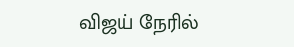விஜய் நேரில்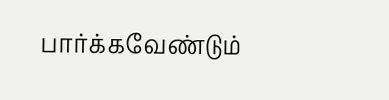பார்க்கவேண்டும்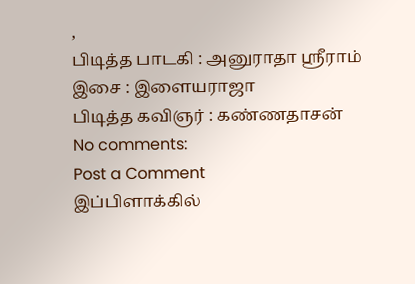,
பிடித்த பாடகி : அனுராதா ஸ்ரீராம்
இசை : இளையராஜா
பிடித்த கவிஞர் : கண்ணதாசன்
No comments:
Post a Comment
இப்பிளாக்கில்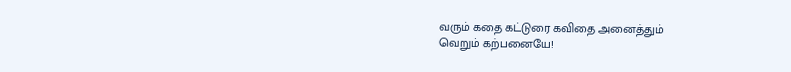வரும் கதை கட்டுரை கவிதை அனைத்தும்
வெறும் கற்பனையே!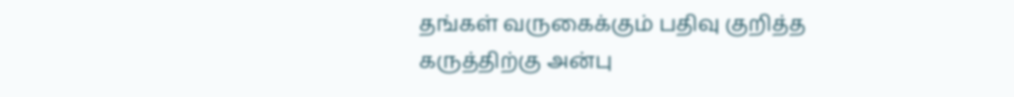தங்கள் வருகைக்கும் பதிவு குறித்த கருத்திற்கு அன்பு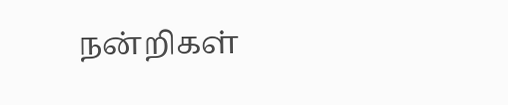நன்றிகள்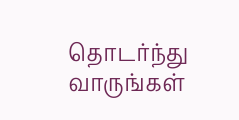தொடர்ந்து வாருங்கள்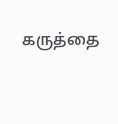கருத்தை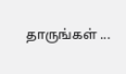தாருங்கள் ...